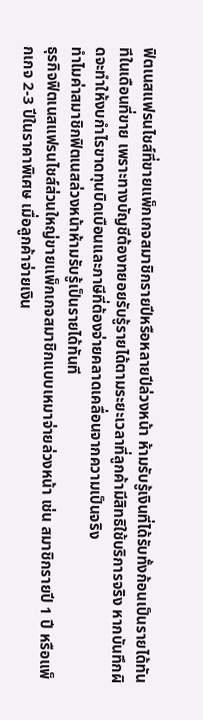ฟิตเนสแฟรนไชส์ที่ขายแพ็กเกจสมาชิกรายปีหรือหลายปีล่วงหน้า ห้ามรับรู้เงินที่ได้รับทั้งก้อนเป็นรายได้ทันทีในเดือนที่ขาย เพราะทางบัญชีต้องทยอยรับรู้รายได้ตามระยะเวลาที่ลูกค้ามีสิทธิใช้บริการจริง หากบันทึกผิดจะทำให้งบกำไรขาดทุนบิดเบือนและภาษีที่ต้องจ่ายคลาดเคลื่อนจากความเป็นจริง
ทำไมค่าสมาชิกฟิตเนสล่วงหน้าห้ามรับรู้เป็นรายได้ทันที
ธุรกิจฟิตเนสแฟรนไชส์ส่วนใหญ่ขายแพ็กเกจสมาชิกแบบเหมาจ่ายล่วงหน้า เช่น สมาชิกรายปี 1 ปี หรือแพ็กเกจ 2-3 ปีในราคาพิเศษ เมื่อลูกค้าจ่ายเงิน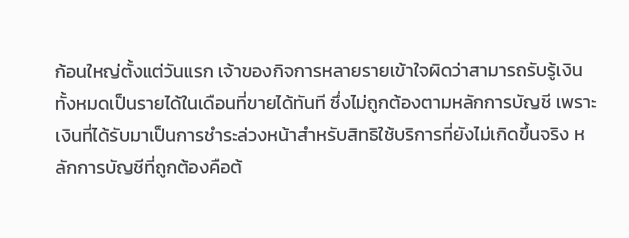ก้อนใหญ่ตั้งแต่วันแรก เจ้าของกิจการหลายรายเข้าใจผิดว่าสามารถรับรู้เงินทั้งหมดเป็นรายได้ในเดือนที่ขายได้ทันที ซึ่งไม่ถูกต้องตามหลักการบัญชี เพราะเงินที่ได้รับมาเป็นการชำระล่วงหน้าสำหรับสิทธิใช้บริการที่ยังไม่เกิดขึ้นจริง หลักการบัญชีที่ถูกต้องคือต้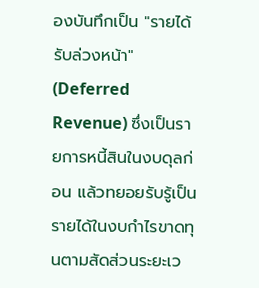องบันทึกเป็น "รายได้รับล่วงหน้า" (Deferred Revenue) ซึ่งเป็นรายการหนี้สินในงบดุลก่อน แล้วทยอยรับรู้เป็นรายได้ในงบกำไรขาดทุนตามสัดส่วนระยะเว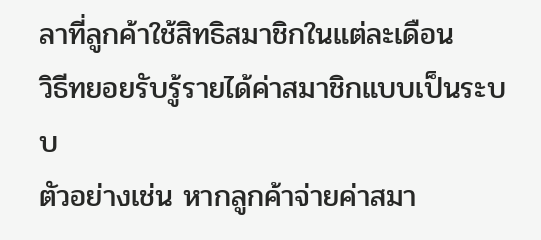ลาที่ลูกค้าใช้สิทธิสมาชิกในแต่ละเดือน
วิธีทยอยรับรู้รายได้ค่าสมาชิกแบบเป็นระบบ
ตัวอย่างเช่น หากลูกค้าจ่ายค่าสมา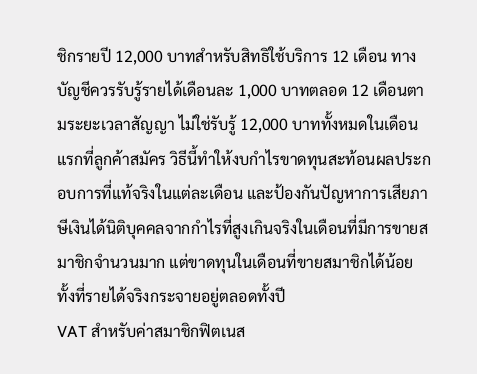ชิกรายปี 12,000 บาทสำหรับสิทธิใช้บริการ 12 เดือน ทางบัญชีควรรับรู้รายได้เดือนละ 1,000 บาทตลอด 12 เดือนตามระยะเวลาสัญญา ไม่ใช่รับรู้ 12,000 บาททั้งหมดในเดือนแรกที่ลูกค้าสมัคร วิธีนี้ทำให้งบกำไรขาดทุนสะท้อนผลประกอบการที่แท้จริงในแต่ละเดือน และป้องกันปัญหาการเสียภาษีเงินได้นิติบุคคลจากกำไรที่สูงเกินจริงในเดือนที่มีการขายสมาชิกจำนวนมาก แต่ขาดทุนในเดือนที่ขายสมาชิกได้น้อย ทั้งที่รายได้จริงกระจายอยู่ตลอดทั้งปี
VAT สำหรับค่าสมาชิกฟิตเนส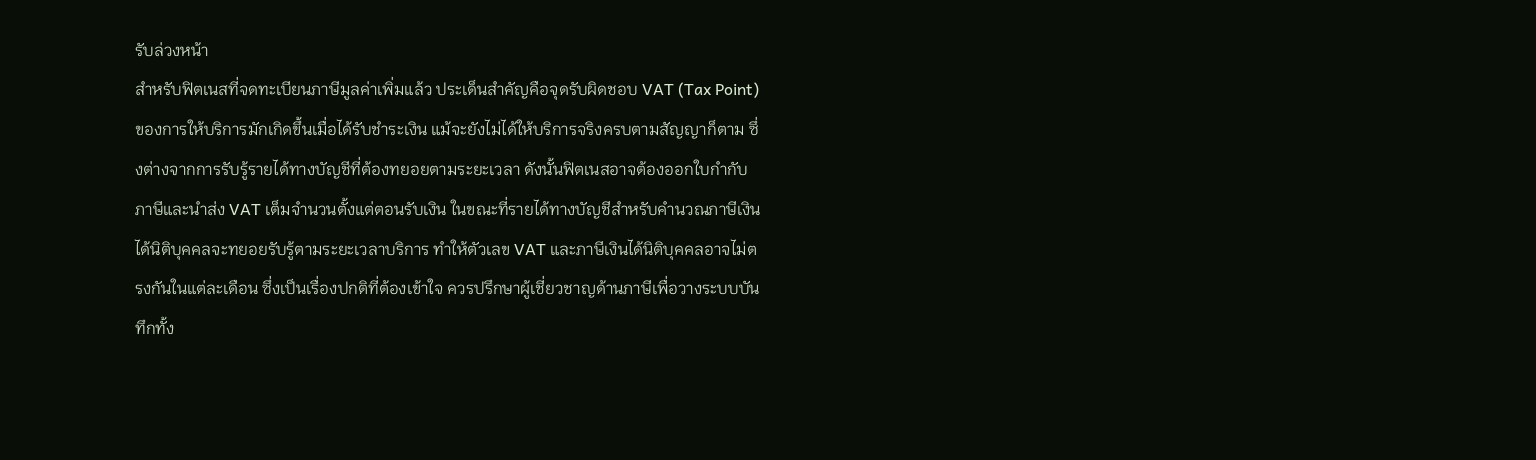รับล่วงหน้า
สำหรับฟิตเนสที่จดทะเบียนภาษีมูลค่าเพิ่มแล้ว ประเด็นสำคัญคือจุดรับผิดชอบ VAT (Tax Point) ของการให้บริการมักเกิดขึ้นเมื่อได้รับชำระเงิน แม้จะยังไม่ได้ให้บริการจริงครบตามสัญญาก็ตาม ซึ่งต่างจากการรับรู้รายได้ทางบัญชีที่ต้องทยอยตามระยะเวลา ดังนั้นฟิตเนสอาจต้องออกใบกำกับภาษีและนำส่ง VAT เต็มจำนวนตั้งแต่ตอนรับเงิน ในขณะที่รายได้ทางบัญชีสำหรับคำนวณภาษีเงินได้นิติบุคคลจะทยอยรับรู้ตามระยะเวลาบริการ ทำให้ตัวเลข VAT และภาษีเงินได้นิติบุคคลอาจไม่ตรงกันในแต่ละเดือน ซึ่งเป็นเรื่องปกติที่ต้องเข้าใจ ควรปรึกษาผู้เชี่ยวชาญด้านภาษีเพื่อวางระบบบันทึกทั้ง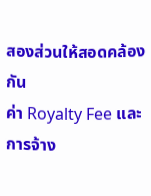สองส่วนให้สอดคล้องกัน
ค่า Royalty Fee และการจ้าง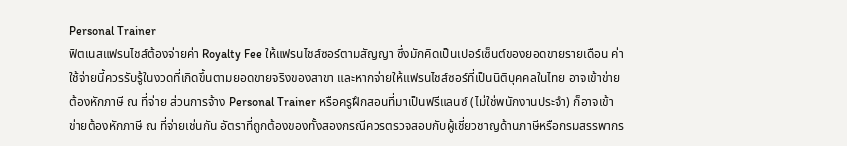Personal Trainer
ฟิตเนสแฟรนไชส์ต้องจ่ายค่า Royalty Fee ให้แฟรนไชส์ซอร์ตามสัญญา ซึ่งมักคิดเป็นเปอร์เซ็นต์ของยอดขายรายเดือน ค่าใช้จ่ายนี้ควรรับรู้ในงวดที่เกิดขึ้นตามยอดขายจริงของสาขา และหากจ่ายให้แฟรนไชส์ซอร์ที่เป็นนิติบุคคลในไทย อาจเข้าข่ายต้องหักภาษี ณ ที่จ่าย ส่วนการจ้าง Personal Trainer หรือครูฝึกสอนที่มาเป็นฟรีแลนซ์ (ไม่ใช่พนักงานประจำ) ก็อาจเข้าข่ายต้องหักภาษี ณ ที่จ่ายเช่นกัน อัตราที่ถูกต้องของทั้งสองกรณีควรตรวจสอบกับผู้เชี่ยวชาญด้านภาษีหรือกรมสรรพากร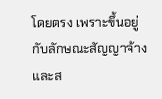โดยตรง เพราะขึ้นอยู่กับลักษณะสัญญาจ้างและส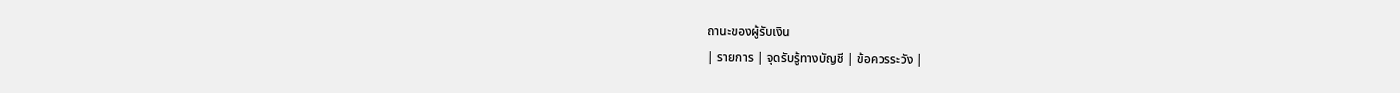ถานะของผู้รับเงิน
| รายการ | จุดรับรู้ทางบัญชี | ข้อควรระวัง |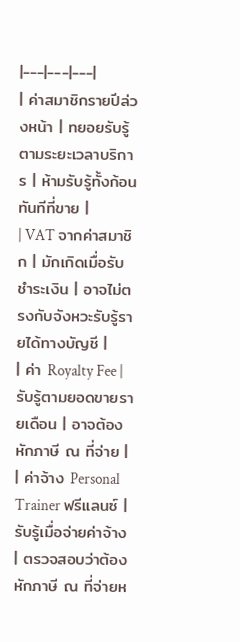|---|---|---|
| ค่าสมาชิกรายปีล่วงหน้า | ทยอยรับรู้ตามระยะเวลาบริการ | ห้ามรับรู้ทั้งก้อนทันทีที่ขาย |
| VAT จากค่าสมาชิก | มักเกิดเมื่อรับชำระเงิน | อาจไม่ตรงกับจังหวะรับรู้รายได้ทางบัญชี |
| ค่า Royalty Fee | รับรู้ตามยอดขายรายเดือน | อาจต้องหักภาษี ณ ที่จ่าย |
| ค่าจ้าง Personal Trainer ฟรีแลนซ์ | รับรู้เมื่อจ่ายค่าจ้าง | ตรวจสอบว่าต้องหักภาษี ณ ที่จ่ายห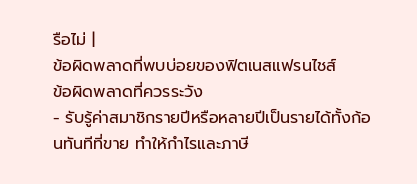รือไม่ |
ข้อผิดพลาดที่พบบ่อยของฟิตเนสแฟรนไชส์
ข้อผิดพลาดที่ควรระวัง
- รับรู้ค่าสมาชิกรายปีหรือหลายปีเป็นรายได้ทั้งก้อนทันทีที่ขาย ทำให้กำไรและภาษี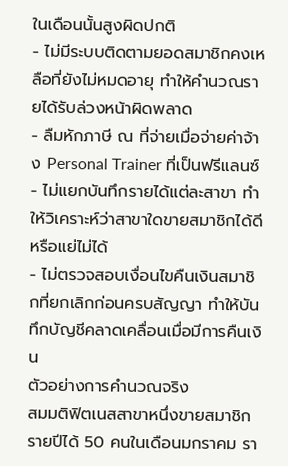ในเดือนนั้นสูงผิดปกติ
- ไม่มีระบบติดตามยอดสมาชิกคงเหลือที่ยังไม่หมดอายุ ทำให้คำนวณรายได้รับล่วงหน้าผิดพลาด
- ลืมหักภาษี ณ ที่จ่ายเมื่อจ่ายค่าจ้าง Personal Trainer ที่เป็นฟรีแลนซ์
- ไม่แยกบันทึกรายได้แต่ละสาขา ทำให้วิเคราะห์ว่าสาขาใดขายสมาชิกได้ดีหรือแย่ไม่ได้
- ไม่ตรวจสอบเงื่อนไขคืนเงินสมาชิกที่ยกเลิกก่อนครบสัญญา ทำให้บันทึกบัญชีคลาดเคลื่อนเมื่อมีการคืนเงิน
ตัวอย่างการคำนวณจริง
สมมติฟิตเนสสาขาหนึ่งขายสมาชิกรายปีได้ 50 คนในเดือนมกราคม รา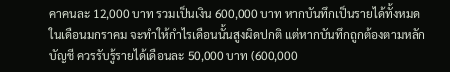คาคนละ 12,000 บาท รวมเป็นเงิน 600,000 บาท หากบันทึกเป็นรายได้ทั้งหมดในเดือนมกราคม จะทำให้กำไรเดือนนั้นสูงผิดปกติ แต่หากบันทึกถูกต้องตามหลักบัญชี ควรรับรู้รายได้เดือนละ 50,000 บาท (600,000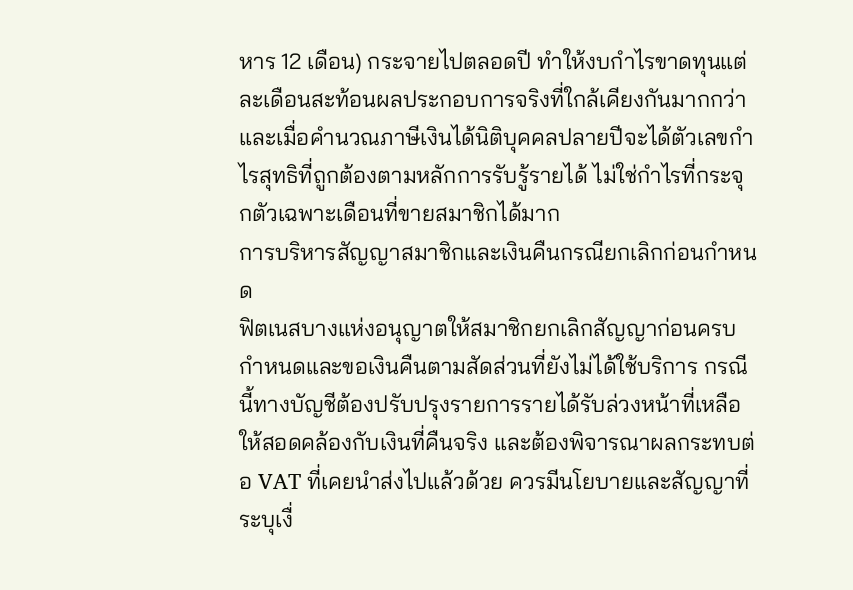หาร 12 เดือน) กระจายไปตลอดปี ทำให้งบกำไรขาดทุนแต่ละเดือนสะท้อนผลประกอบการจริงที่ใกล้เคียงกันมากกว่า และเมื่อคำนวณภาษีเงินได้นิติบุคคลปลายปีจะได้ตัวเลขกำไรสุทธิที่ถูกต้องตามหลักการรับรู้รายได้ ไม่ใช่กำไรที่กระจุกตัวเฉพาะเดือนที่ขายสมาชิกได้มาก
การบริหารสัญญาสมาชิกและเงินคืนกรณียกเลิกก่อนกำหนด
ฟิตเนสบางแห่งอนุญาตให้สมาชิกยกเลิกสัญญาก่อนครบกำหนดและขอเงินคืนตามสัดส่วนที่ยังไม่ได้ใช้บริการ กรณีนี้ทางบัญชีต้องปรับปรุงรายการรายได้รับล่วงหน้าที่เหลือให้สอดคล้องกับเงินที่คืนจริง และต้องพิจารณาผลกระทบต่อ VAT ที่เคยนำส่งไปแล้วด้วย ควรมีนโยบายและสัญญาที่ระบุเงื่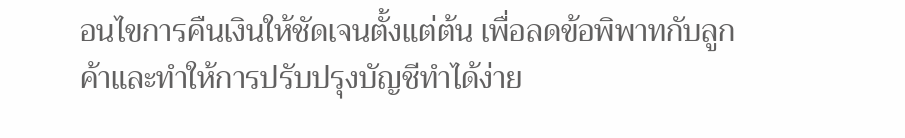อนไขการคืนเงินให้ชัดเจนตั้งแต่ต้น เพื่อลดข้อพิพาทกับลูกค้าและทำให้การปรับปรุงบัญชีทำได้ง่าย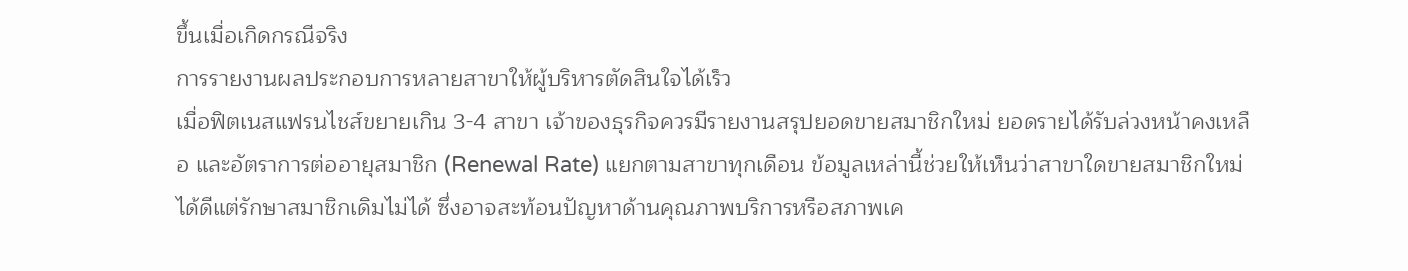ขึ้นเมื่อเกิดกรณีจริง
การรายงานผลประกอบการหลายสาขาให้ผู้บริหารตัดสินใจได้เร็ว
เมื่อฟิตเนสแฟรนไชส์ขยายเกิน 3-4 สาขา เจ้าของธุรกิจควรมีรายงานสรุปยอดขายสมาชิกใหม่ ยอดรายได้รับล่วงหน้าคงเหลือ และอัตราการต่ออายุสมาชิก (Renewal Rate) แยกตามสาขาทุกเดือน ข้อมูลเหล่านี้ช่วยให้เห็นว่าสาขาใดขายสมาชิกใหม่ได้ดีแต่รักษาสมาชิกเดิมไม่ได้ ซึ่งอาจสะท้อนปัญหาด้านคุณภาพบริการหรือสภาพเค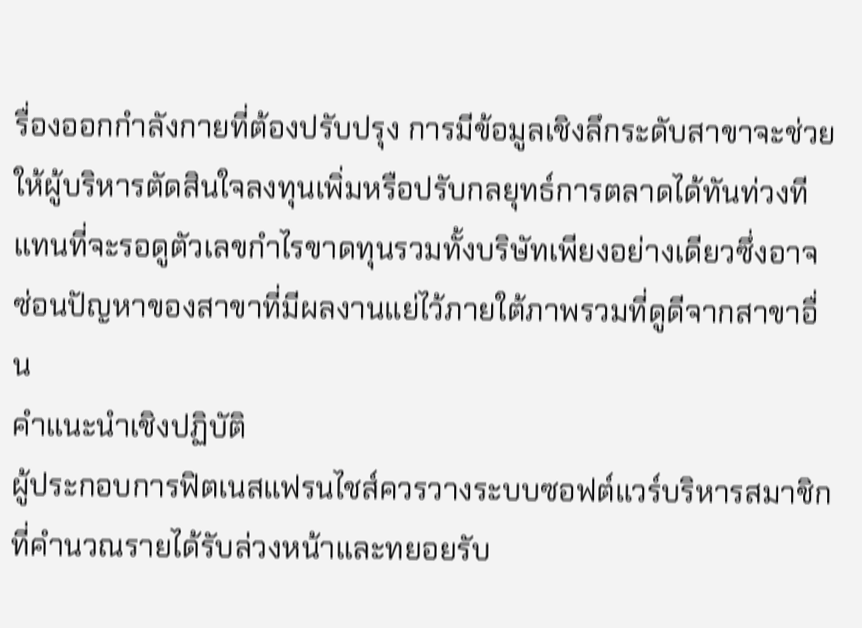รื่องออกกำลังกายที่ต้องปรับปรุง การมีข้อมูลเชิงลึกระดับสาขาจะช่วยให้ผู้บริหารตัดสินใจลงทุนเพิ่มหรือปรับกลยุทธ์การตลาดได้ทันท่วงที แทนที่จะรอดูตัวเลขกำไรขาดทุนรวมทั้งบริษัทเพียงอย่างเดียวซึ่งอาจซ่อนปัญหาของสาขาที่มีผลงานแย่ไว้ภายใต้ภาพรวมที่ดูดีจากสาขาอื่น
คำแนะนำเชิงปฏิบัติ
ผู้ประกอบการฟิตเนสแฟรนไชส์ควรวางระบบซอฟต์แวร์บริหารสมาชิกที่คำนวณรายได้รับล่วงหน้าและทยอยรับ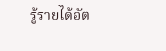รู้รายได้อัต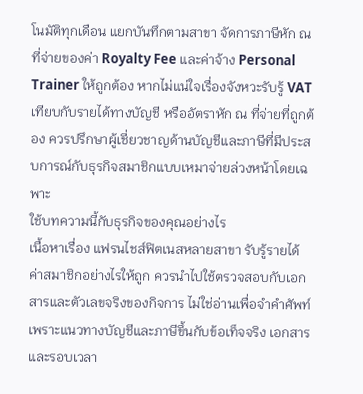โนมัติทุกเดือน แยกบันทึกตามสาขา จัดการภาษีหัก ณ ที่จ่ายของค่า Royalty Fee และค่าจ้าง Personal Trainer ให้ถูกต้อง หากไม่แน่ใจเรื่องจังหวะรับรู้ VAT เทียบกับรายได้ทางบัญชี หรืออัตราหัก ณ ที่จ่ายที่ถูกต้อง ควรปรึกษาผู้เชี่ยวชาญด้านบัญชีและภาษีที่มีประสบการณ์กับธุรกิจสมาชิกแบบเหมาจ่ายล่วงหน้าโดยเฉพาะ
ใช้บทความนี้กับธุรกิจของคุณอย่างไร
เนื้อหาเรื่อง แฟรนไชส์ฟิตเนสหลายสาขา รับรู้รายได้ค่าสมาชิกอย่างไรให้ถูก ควรนำไปใช้ตรวจสอบกับเอกสารและตัวเลขจริงของกิจการ ไม่ใช่อ่านเพื่อจำคำศัพท์ เพราะแนวทางบัญชีและภาษีขึ้นกับข้อเท็จจริง เอกสาร และรอบเวลา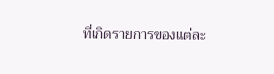ที่เกิดรายการของแต่ละ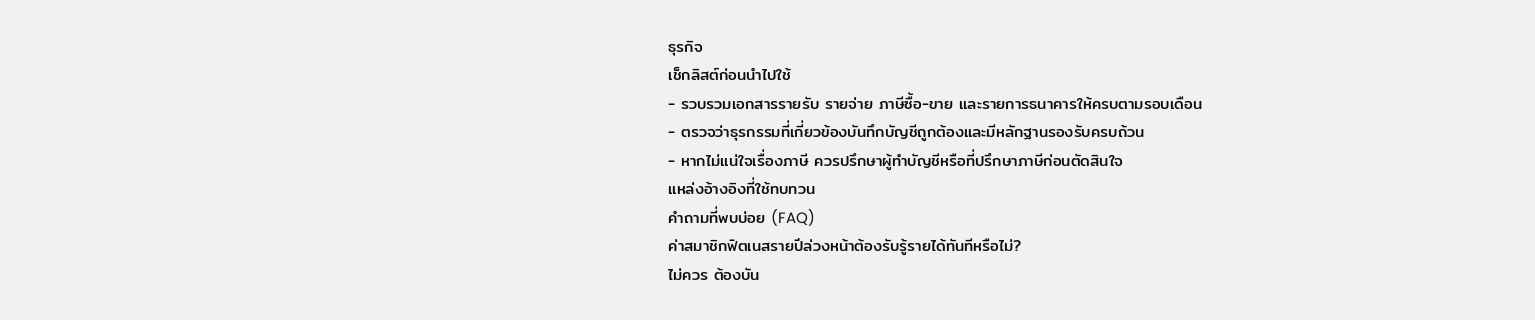ธุรกิจ
เช็กลิสต์ก่อนนำไปใช้
- รวบรวมเอกสารรายรับ รายจ่าย ภาษีซื้อ-ขาย และรายการธนาคารให้ครบตามรอบเดือน
- ตรวจว่าธุรกรรมที่เกี่ยวข้องบันทึกบัญชีถูกต้องและมีหลักฐานรองรับครบถ้วน
- หากไม่แน่ใจเรื่องภาษี ควรปรึกษาผู้ทำบัญชีหรือที่ปรึกษาภาษีก่อนตัดสินใจ
แหล่งอ้างอิงที่ใช้ทบทวน
คำถามที่พบบ่อย (FAQ)
ค่าสมาชิกฟิตเนสรายปีล่วงหน้าต้องรับรู้รายได้ทันทีหรือไม่?
ไม่ควร ต้องบัน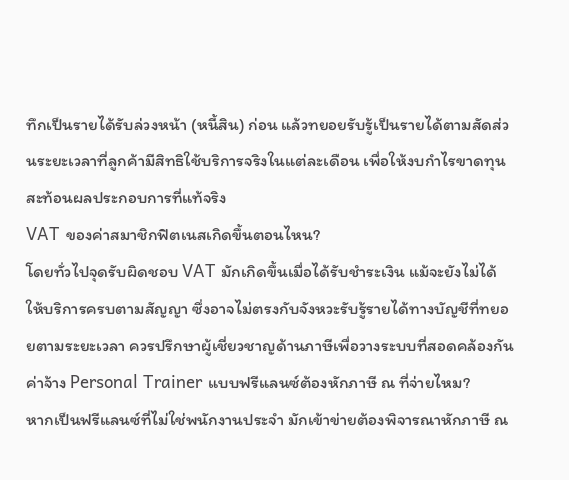ทึกเป็นรายได้รับล่วงหน้า (หนี้สิน) ก่อน แล้วทยอยรับรู้เป็นรายได้ตามสัดส่วนระยะเวลาที่ลูกค้ามีสิทธิใช้บริการจริงในแต่ละเดือน เพื่อให้งบกำไรขาดทุนสะท้อนผลประกอบการที่แท้จริง
VAT ของค่าสมาชิกฟิตเนสเกิดขึ้นตอนไหน?
โดยทั่วไปจุดรับผิดชอบ VAT มักเกิดขึ้นเมื่อได้รับชำระเงิน แม้จะยังไม่ได้ให้บริการครบตามสัญญา ซึ่งอาจไม่ตรงกับจังหวะรับรู้รายได้ทางบัญชีที่ทยอยตามระยะเวลา ควรปรึกษาผู้เชี่ยวชาญด้านภาษีเพื่อวางระบบที่สอดคล้องกัน
ค่าจ้าง Personal Trainer แบบฟรีแลนซ์ต้องหักภาษี ณ ที่จ่ายไหม?
หากเป็นฟรีแลนซ์ที่ไม่ใช่พนักงานประจำ มักเข้าข่ายต้องพิจารณาหักภาษี ณ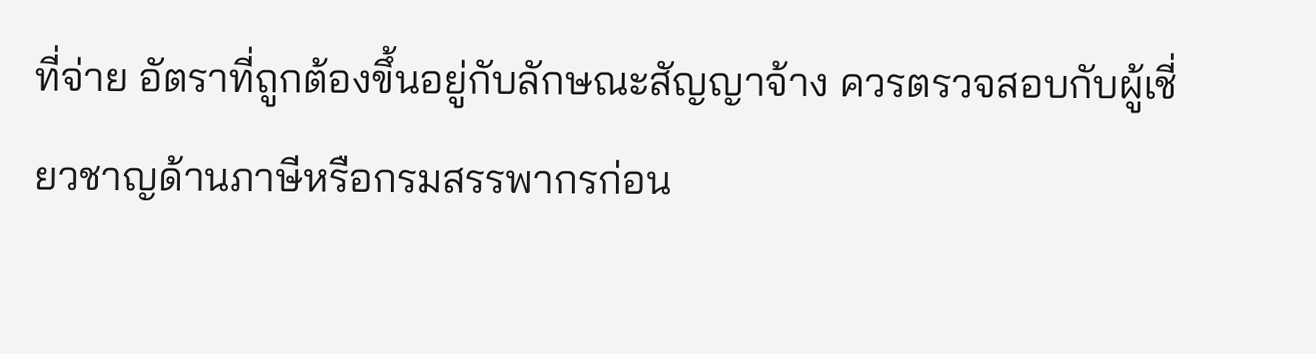ที่จ่าย อัตราที่ถูกต้องขึ้นอยู่กับลักษณะสัญญาจ้าง ควรตรวจสอบกับผู้เชี่ยวชาญด้านภาษีหรือกรมสรรพากรก่อน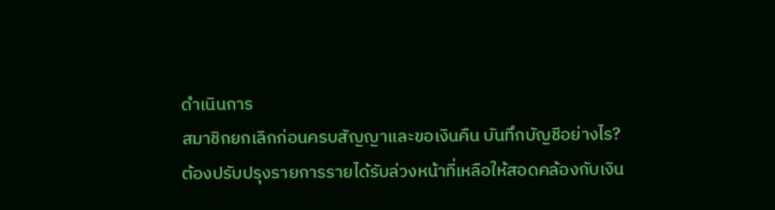ดำเนินการ
สมาชิกยกเลิกก่อนครบสัญญาและขอเงินคืน บันทึกบัญชีอย่างไร?
ต้องปรับปรุงรายการรายได้รับล่วงหน้าที่เหลือให้สอดคล้องกับเงิน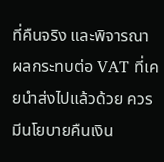ที่คืนจริง และพิจารณาผลกระทบต่อ VAT ที่เคยนำส่งไปแล้วด้วย ควรมีนโยบายคืนเงิน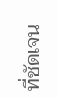ที่ชัดเจน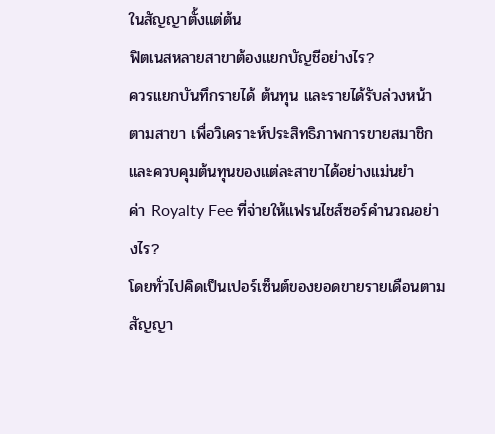ในสัญญาตั้งแต่ต้น
ฟิตเนสหลายสาขาต้องแยกบัญชีอย่างไร?
ควรแยกบันทึกรายได้ ต้นทุน และรายได้รับล่วงหน้าตามสาขา เพื่อวิเคราะห์ประสิทธิภาพการขายสมาชิกและควบคุมต้นทุนของแต่ละสาขาได้อย่างแม่นยำ
ค่า Royalty Fee ที่จ่ายให้แฟรนไชส์ซอร์คำนวณอย่างไร?
โดยทั่วไปคิดเป็นเปอร์เซ็นต์ของยอดขายรายเดือนตามสัญญา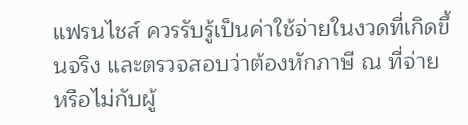แฟรนไชส์ ควรรับรู้เป็นค่าใช้จ่ายในงวดที่เกิดขึ้นจริง และตรวจสอบว่าต้องหักภาษี ณ ที่จ่ายหรือไม่กับผู้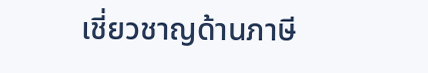เชี่ยวชาญด้านภาษี